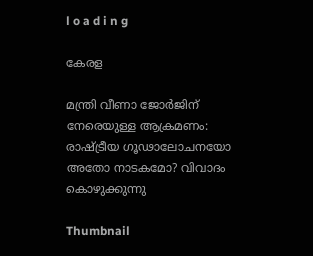l o a d i n g

കേരള

മന്ത്രി വീണാ ജോര്‍ജിന് നേരെയുള്ള ആക്രമണം: രാഷ്ട്രീയ ഗൂഢാലോചനയോ അതോ നാടകമോ? വിവാദം കൊഴുക്കുന്നു

Thumbnail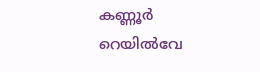കണ്ണൂര്‍ റെയില്‍വേ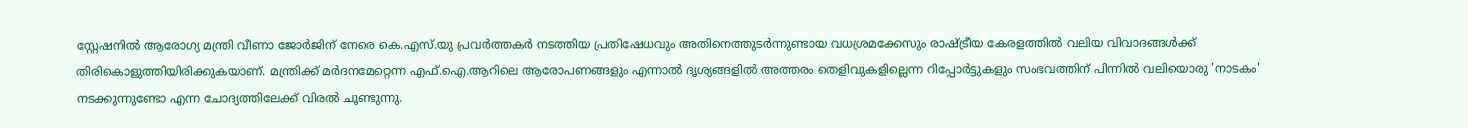സ്റ്റേഷനില്‍ ആരോഗ്യ മന്ത്രി വീണാ ജോര്‍ജിന് നേരെ കെ.എസ്.യു പ്രവര്‍ത്തകര്‍ നടത്തിയ പ്രതിഷേധവും അതിനെത്തുടര്‍ന്നുണ്ടായ വധശ്രമക്കേസും രാഷ്ട്രീയ കേരളത്തില്‍ വലിയ വിവാദങ്ങള്‍ക്ക് തിരികൊളുത്തിയിരിക്കുകയാണ്. മന്ത്രിക്ക് മര്‍ദനമേറ്റെന്ന എഫ്.ഐ.ആറിലെ ആരോപണങ്ങളും എന്നാല്‍ ദൃശ്യങ്ങളില്‍ അത്തരം തെളിവുകളില്ലെന്ന റിപ്പോര്‍ട്ടുകളും സംഭവത്തിന് പിന്നില്‍ വലിയൊരു 'നാടകം' നടക്കുന്നുണ്ടോ എന്ന ചോദ്യത്തിലേക്ക് വിരല്‍ ചൂണ്ടുന്നു.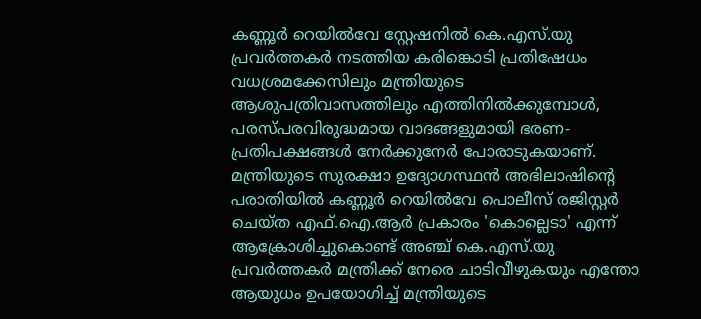കണ്ണൂര്‍ റെയില്‍വേ സ്റ്റേഷനില്‍ കെ.എസ്.യു പ്രവര്‍ത്തകര്‍ നടത്തിയ കരിങ്കൊടി പ്രതിഷേധം വധശ്രമക്കേസിലും മന്ത്രിയുടെ ആശുപത്രിവാസത്തിലും എത്തിനില്‍ക്കുമ്പോള്‍, പരസ്പരവിരുദ്ധമായ വാദങ്ങളുമായി ഭരണ-പ്രതിപക്ഷങ്ങള്‍ നേര്‍ക്കുനേര്‍ പോരാടുകയാണ്. മന്ത്രിയുടെ സുരക്ഷാ ഉദ്യോഗസ്ഥന്‍ അഭിലാഷിന്റെ പരാതിയില്‍ കണ്ണൂര്‍ റെയില്‍വേ പൊലീസ് രജിസ്റ്റര്‍ ചെയ്ത എഫ്.ഐ.ആര്‍ പ്രകാരം 'കൊല്ലെടാ' എന്ന് ആക്രോശിച്ചുകൊണ്ട് അഞ്ച് കെ.എസ്.യു പ്രവര്‍ത്തകര്‍ മന്ത്രിക്ക് നേരെ ചാടിവീഴുകയും എന്തോ ആയുധം ഉപയോഗിച്ച് മന്ത്രിയുടെ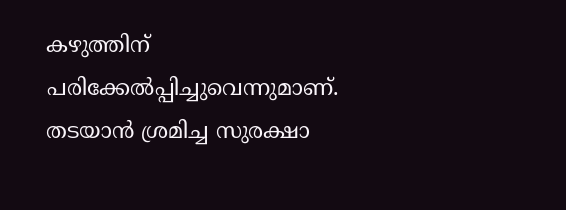കഴുത്തിന് പരിക്കേല്‍പ്പിച്ചുവെന്നുമാണ്. തടയാന്‍ ശ്രമിച്ച സുരക്ഷാ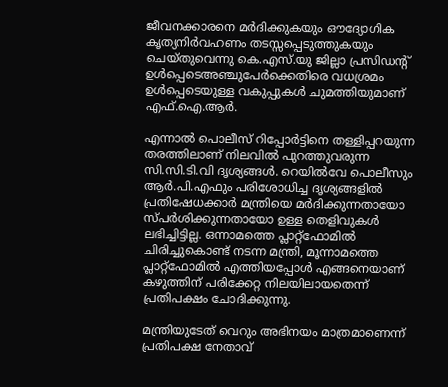ജീവനക്കാരനെ മര്‍ദിക്കുകയും ഔദ്യോഗിക കൃത്യനിര്‍വഹണം തടസ്സപ്പെടുത്തുകയും ചെയ്തുവെന്നു കെ.എസ്.യു ജില്ലാ പ്രസിഡന്റ് ഉള്‍പ്പെടെഅഞ്ചുപേര്‍ക്കെതിരെ വധശ്രമം ഉള്‍പ്പെടെയുള്ള വകുപ്പുകള്‍ ചുമത്തിയുമാണ് എഫ്.ഐ.ആര്‍.

എന്നാല്‍ പൊലീസ് റിപ്പോര്‍ട്ടിനെ തള്ളിപ്പറയുന്ന തരത്തിലാണ് നിലവില്‍ പുറത്തുവരുന്ന സി.സി.ടി.വി ദൃശ്യങ്ങള്‍. റെയില്‍വേ പൊലീസും ആര്‍.പി.എഫും പരിശോധിച്ച ദൃശ്യങ്ങളില്‍ പ്രതിഷേധക്കാര്‍ മന്ത്രിയെ മര്‍ദിക്കുന്നതായോ സ്പര്‍ശിക്കുന്നതായോ ഉള്ള തെളിവുകള്‍ ലഭിച്ചിട്ടില്ല. ഒന്നാമത്തെ പ്ലാറ്റ്ഫോമില്‍ ചിരിച്ചുകൊണ്ട് നടന്ന മന്ത്രി, മൂന്നാമത്തെ പ്ലാറ്റ്ഫോമില്‍ എത്തിയപ്പോള്‍ എങ്ങനെയാണ് കഴുത്തിന് പരിക്കേറ്റ നിലയിലായതെന്ന് പ്രതിപക്ഷം ചോദിക്കുന്നു.

മന്ത്രിയുടേത് വെറും അഭിനയം മാത്രമാണെന്ന് പ്രതിപക്ഷ നേതാവ്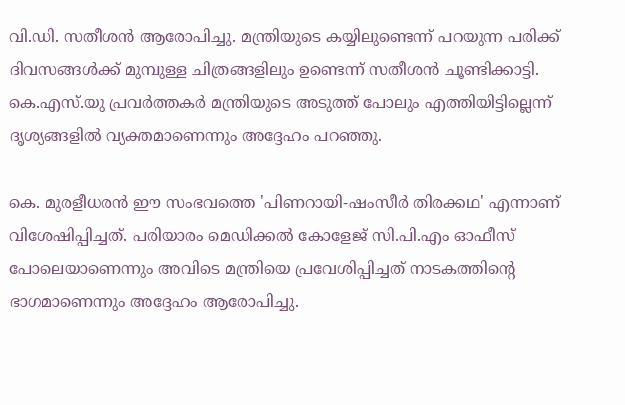വി.ഡി. സതീശന്‍ ആരോപിച്ചു. മന്ത്രിയുടെ കയ്യിലുണ്ടെന്ന് പറയുന്ന പരിക്ക് ദിവസങ്ങള്‍ക്ക് മുമ്പുള്ള ചിത്രങ്ങളിലും ഉണ്ടെന്ന് സതീശന്‍ ചൂണ്ടിക്കാട്ടി. കെ.എസ്.യു പ്രവര്‍ത്തകര്‍ മന്ത്രിയുടെ അടുത്ത് പോലും എത്തിയിട്ടില്ലെന്ന് ദൃശ്യങ്ങളില്‍ വ്യക്തമാണെന്നും അദ്ദേഹം പറഞ്ഞു.

കെ. മുരളീധരന്‍ ഈ സംഭവത്തെ 'പിണറായി-ഷംസീര്‍ തിരക്കഥ' എന്നാണ് വിശേഷിപ്പിച്ചത്. പരിയാരം മെഡിക്കല്‍ കോളേജ് സി.പി.എം ഓഫീസ് പോലെയാണെന്നും അവിടെ മന്ത്രിയെ പ്രവേശിപ്പിച്ചത് നാടകത്തിന്റെ ഭാഗമാണെന്നും അദ്ദേഹം ആരോപിച്ചു.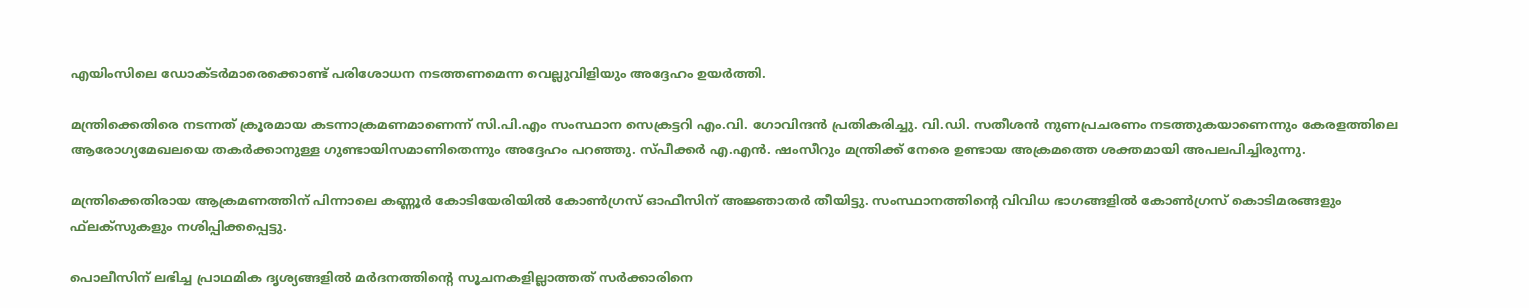എയിംസിലെ ഡോക്ടര്‍മാരെക്കൊണ്ട് പരിശോധന നടത്തണമെന്ന വെല്ലുവിളിയും അദ്ദേഹം ഉയര്‍ത്തി.

മന്ത്രിക്കെതിരെ നടന്നത് ക്രൂരമായ കടന്നാക്രമണമാണെന്ന് സി.പി.എം സംസ്ഥാന സെക്രട്ടറി എം.വി. ഗോവിന്ദന്‍ പ്രതികരിച്ചു. വി.ഡി. സതീശന്‍ നുണപ്രചരണം നടത്തുകയാണെന്നും കേരളത്തിലെ ആരോഗ്യമേഖലയെ തകര്‍ക്കാനുള്ള ഗുണ്ടായിസമാണിതെന്നും അദ്ദേഹം പറഞ്ഞു. സ്പീക്കര്‍ എ.എന്‍. ഷംസീറും മന്ത്രിക്ക് നേരെ ഉണ്ടായ അക്രമത്തെ ശക്തമായി അപലപിച്ചിരുന്നു.

മന്ത്രിക്കെതിരായ ആക്രമണത്തിന് പിന്നാലെ കണ്ണൂര്‍ കോടിയേരിയില്‍ കോണ്‍ഗ്രസ് ഓഫീസിന് അജ്ഞാതര്‍ തീയിട്ടു. സംസ്ഥാനത്തിന്റെ വിവിധ ഭാഗങ്ങളില്‍ കോണ്‍ഗ്രസ് കൊടിമരങ്ങളും ഫ്‌ലക്‌സുകളും നശിപ്പിക്കപ്പെട്ടു.

പൊലീസിന് ലഭിച്ച പ്രാഥമിക ദൃശ്യങ്ങളില്‍ മര്‍ദനത്തിന്റെ സൂചനകളില്ലാത്തത് സര്‍ക്കാരിനെ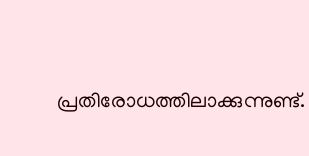പ്രതിരോധത്തിലാക്കുന്നുണ്ട്.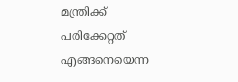മന്ത്രിക്ക് പരിക്കേറ്റത് എങ്ങനെയെന്ന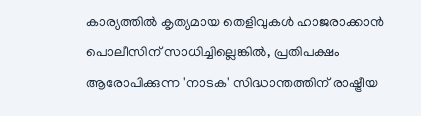കാര്യത്തില്‍ കൃത്യമായ തെളിവുകള്‍ ഹാജരാക്കാന്‍ പൊലീസിന് സാധിച്ചില്ലെങ്കില്‍, പ്രതിപക്ഷം ആരോപിക്കുന്ന 'നാടക' സിദ്ധാന്തത്തിന് രാഷ്ട്രീയ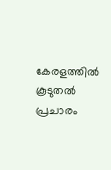കേരളത്തില്‍ കൂടുതല്‍ പ്രചാരം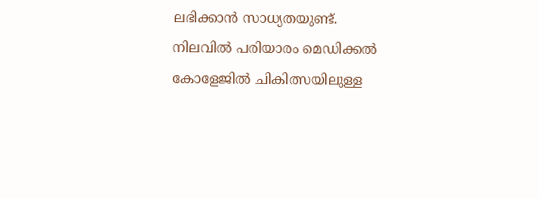ലഭിക്കാന്‍ സാധ്യതയുണ്ട്. നിലവില്‍ പരിയാരം മെഡിക്കല്‍ കോളേജില്‍ ചികിത്സയിലുള്ള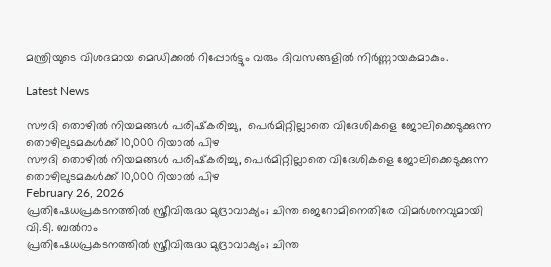മന്ത്രിയുടെ വിശദമായ മെഡിക്കല്‍ റിപ്പോര്‍ട്ടും വരും ദിവസങ്ങളില്‍ നിര്‍ണ്ണായകമാകും.

Latest News

സൗദി തൊഴില്‍ നിയമങ്ങള്‍ പരിഷ്‌കരിച്ചു,  പെര്‍മിറ്റില്ലാതെ വിദേശികളെ ജോലിക്കെടുക്കുന്ന തൊഴിലുടമകള്‍ക്ക് 10,000 റിയാല്‍ പിഴ
സൗദി തൊഴില്‍ നിയമങ്ങള്‍ പരിഷ്‌കരിച്ചു, പെര്‍മിറ്റില്ലാതെ വിദേശികളെ ജോലിക്കെടുക്കുന്ന തൊഴിലുടമകള്‍ക്ക് 10,000 റിയാല്‍ പിഴ
February 26, 2026
പ്രതിഷേധപ്രകടനത്തില്‍ സ്ത്രീവിരുദ്ധ മുദ്രാവാക്യം; ചിന്ത ജെറോമിനെതിരേ വിമര്‍ശനവുമായി വി.ടി. ബല്‍റാം
പ്രതിഷേധപ്രകടനത്തില്‍ സ്ത്രീവിരുദ്ധ മുദ്രാവാക്യം; ചിന്ത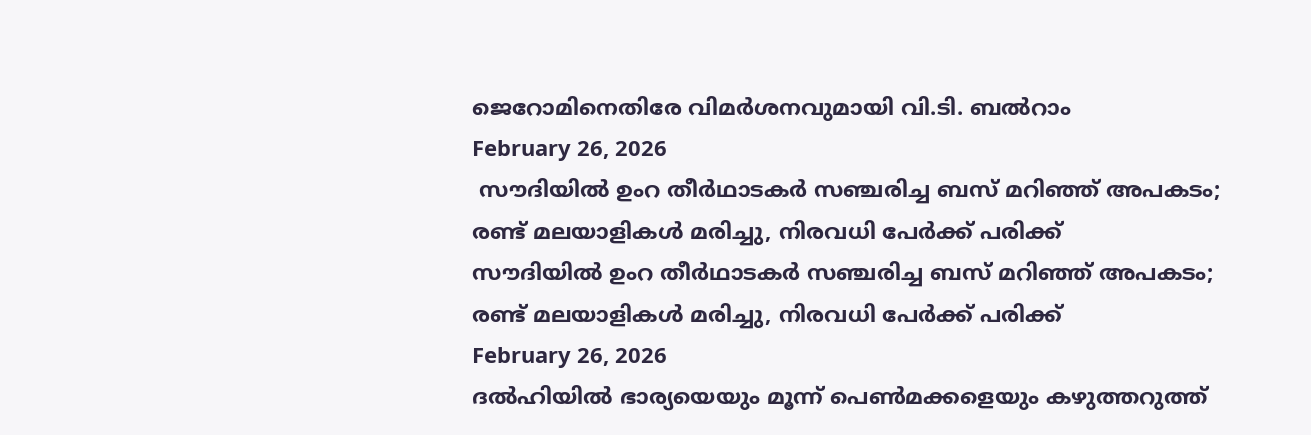ജെറോമിനെതിരേ വിമര്‍ശനവുമായി വി.ടി. ബല്‍റാം
February 26, 2026
 സൗദിയില്‍ ഉംറ തീര്‍ഥാടകര്‍ സഞ്ചരിച്ച ബസ് മറിഞ്ഞ് അപകടം; രണ്ട് മലയാളികള്‍ മരിച്ചു, നിരവധി പേര്‍ക്ക് പരിക്ക്
സൗദിയില്‍ ഉംറ തീര്‍ഥാടകര്‍ സഞ്ചരിച്ച ബസ് മറിഞ്ഞ് അപകടം; രണ്ട് മലയാളികള്‍ മരിച്ചു, നിരവധി പേര്‍ക്ക് പരിക്ക്
February 26, 2026
ദല്‍ഹിയില്‍ ഭാര്യയെയും മൂന്ന് പെണ്‍മക്കളെയും കഴുത്തറുത്ത്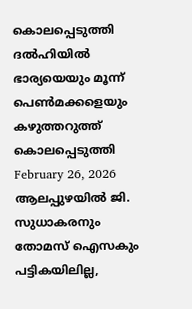കൊലപ്പെടുത്തി
ദല്‍ഹിയില്‍ ഭാര്യയെയും മൂന്ന് പെണ്‍മക്കളെയും കഴുത്തറുത്ത് കൊലപ്പെടുത്തി
February 26, 2026
ആലപ്പുഴയില്‍ ജി. സുധാകരനും തോമസ് ഐസകും പട്ടികയിലില്ല,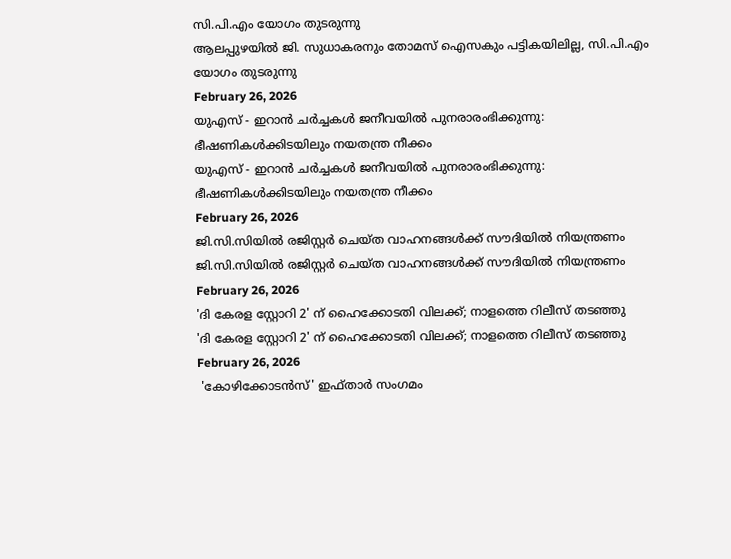സി.പി.എം യോഗം തുടരുന്നു
ആലപ്പുഴയില്‍ ജി. സുധാകരനും തോമസ് ഐസകും പട്ടികയിലില്ല, സി.പി.എം യോഗം തുടരുന്നു
February 26, 2026
യുഎസ് - ഇറാന്‍ ചര്‍ച്ചകള്‍ ജനീവയില്‍ പുനരാരംഭിക്കുന്നു: ഭീഷണികള്‍ക്കിടയിലും നയതന്ത്ര നീക്കം
യുഎസ് - ഇറാന്‍ ചര്‍ച്ചകള്‍ ജനീവയില്‍ പുനരാരംഭിക്കുന്നു: ഭീഷണികള്‍ക്കിടയിലും നയതന്ത്ര നീക്കം
February 26, 2026
ജി.സി.സിയില്‍ രജിസ്റ്റര്‍ ചെയ്ത വാഹനങ്ങള്‍ക്ക് സൗദിയില്‍ നിയന്ത്രണം
ജി.സി.സിയില്‍ രജിസ്റ്റര്‍ ചെയ്ത വാഹനങ്ങള്‍ക്ക് സൗദിയില്‍ നിയന്ത്രണം
February 26, 2026
'ദി കേരള സ്റ്റോറി 2' ന് ഹൈക്കോടതി വിലക്ക്; നാളത്തെ റിലീസ് തടഞ്ഞു
'ദി കേരള സ്റ്റോറി 2' ന് ഹൈക്കോടതി വിലക്ക്; നാളത്തെ റിലീസ് തടഞ്ഞു
February 26, 2026
 'കോഴിക്കോടന്‍സ്' ഇഫ്താര്‍ സംഗമം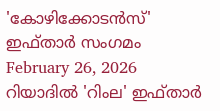'കോഴിക്കോടന്‍സ്' ഇഫ്താര്‍ സംഗമം
February 26, 2026
റിയാദില്‍ 'റിംല' ഇഫ്താര്‍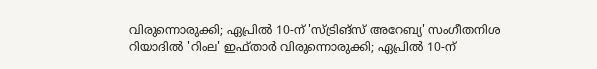വിരുന്നൊരുക്കി; ഏപ്രില്‍ 10-ന് 'സ്ട്രിങ്‌സ് അറേബ്യ' സംഗീതനിശ
റിയാദില്‍ 'റിംല' ഇഫ്താര്‍ വിരുന്നൊരുക്കി; ഏപ്രില്‍ 10-ന്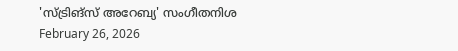'സ്ട്രിങ്‌സ് അറേബ്യ' സംഗീതനിശ
February 26, 2026